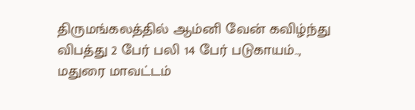திருமங்கலத்தில் ஆம்னி வேன் கவிழ்ந்து விபத்து 2 பேர் பலி 14 பேர் படுகாயம்..,
மதுரை மாவட்டம்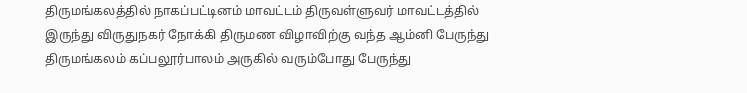திருமங்கலத்தில் நாகப்பட்டினம் மாவட்டம் திருவள்ளுவர் மாவட்டத்தில் இருந்து விருதுநகர் நோக்கி திருமண விழாவிற்கு வந்த ஆம்னி பேருந்து திருமங்கலம் கப்பலூர்பாலம் அருகில் வரும்போது பேருந்து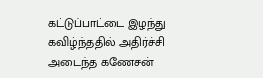கட்டுப்பாட்டை இழந்து கவிழ்ந்ததில் அதிர்ச்சி அடைந்த கணேசன்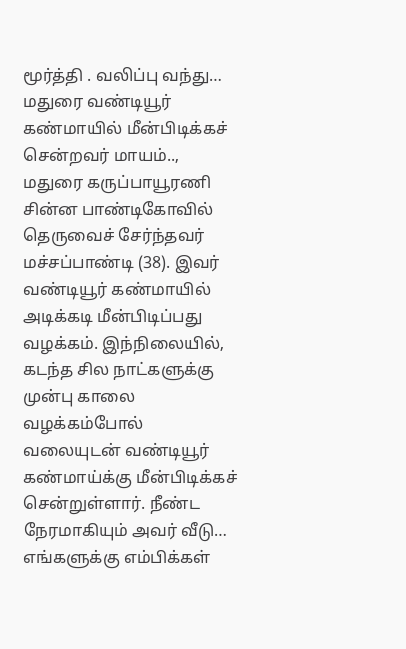மூர்த்தி . வலிப்பு வந்து…
மதுரை வண்டியூர் கண்மாயில் மீன்பிடிக்கச் சென்றவர் மாயம்..,
மதுரை கருப்பாயூரணி சின்ன பாண்டிகோவில் தெருவைச் சேர்ந்தவர் மச்சப்பாண்டி (38). இவர் வண்டியூர் கண்மாயில் அடிக்கடி மீன்பிடிப்பது வழக்கம். இந்நிலையில், கடந்த சில நாட்களுக்கு முன்பு காலை வழக்கம்போல் வலையுடன் வண்டியூர் கண்மாய்க்கு மீன்பிடிக்கச் சென்றுள்ளார். நீண்ட நேரமாகியும் அவர் வீடு…
எங்களுக்கு எம்பிக்கள்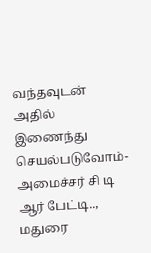வந்தவுடன் அதில் இணைந்து செயல்படுவோம்- அமைச்சர் சி டி ஆர் பேட்டி..,
மதுரை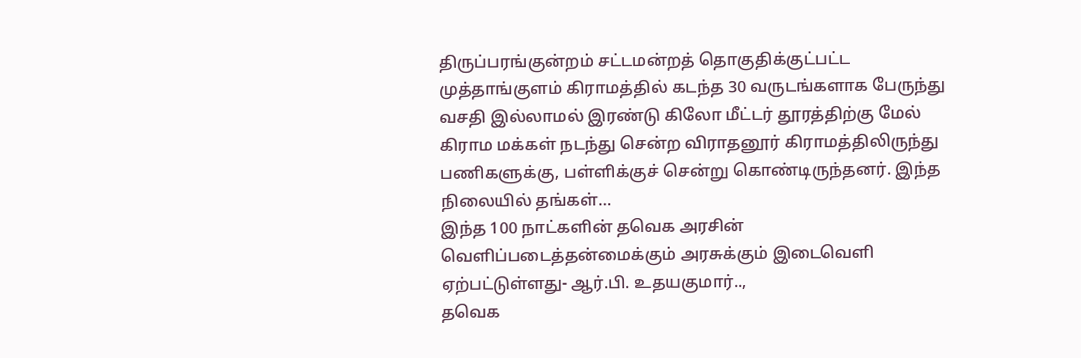திருப்பரங்குன்றம் சட்டமன்றத் தொகுதிக்குட்பட்ட முத்தாங்குளம் கிராமத்தில் கடந்த 30 வருடங்களாக பேருந்து வசதி இல்லாமல் இரண்டு கிலோ மீட்டர் தூரத்திற்கு மேல் கிராம மக்கள் நடந்து சென்ற விராதனூர் கிராமத்திலிருந்து பணிகளுக்கு, பள்ளிக்குச் சென்று கொண்டிருந்தனர். இந்த நிலையில் தங்கள்…
இந்த 100 நாட்களின் தவெக அரசின் வெளிப்படைத்தன்மைக்கும் அரசுக்கும் இடைவெளி ஏற்பட்டுள்ளது- ஆர்.பி. உதயகுமார்..,
தவெக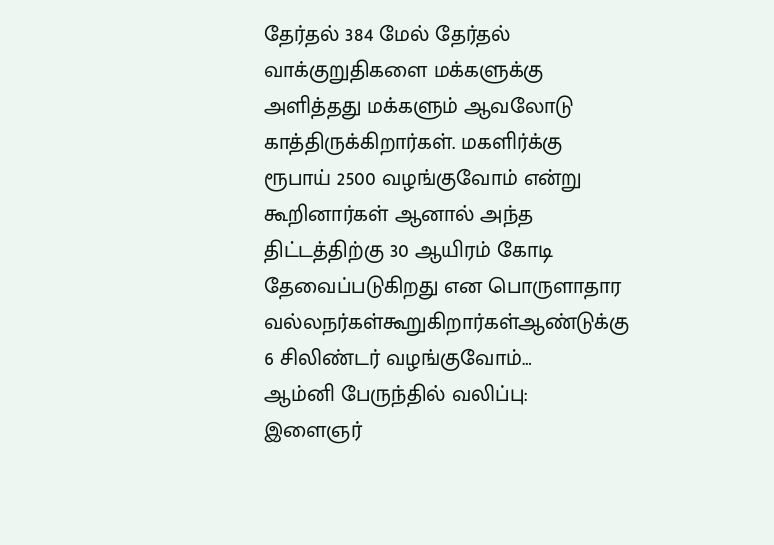தேர்தல் 384 மேல் தேர்தல் வாக்குறுதிகளை மக்களுக்கு அளித்தது மக்களும் ஆவலோடு காத்திருக்கிறார்கள். மகளிர்க்கு ரூபாய் 2500 வழங்குவோம் என்று கூறினார்கள் ஆனால் அந்த திட்டத்திற்கு 30 ஆயிரம் கோடி தேவைப்படுகிறது என பொருளாதார வல்லநர்கள்கூறுகிறார்கள்ஆண்டுக்கு 6 சிலிண்டர் வழங்குவோம்…
ஆம்னி பேருந்தில் வலிப்பு: இளைஞர்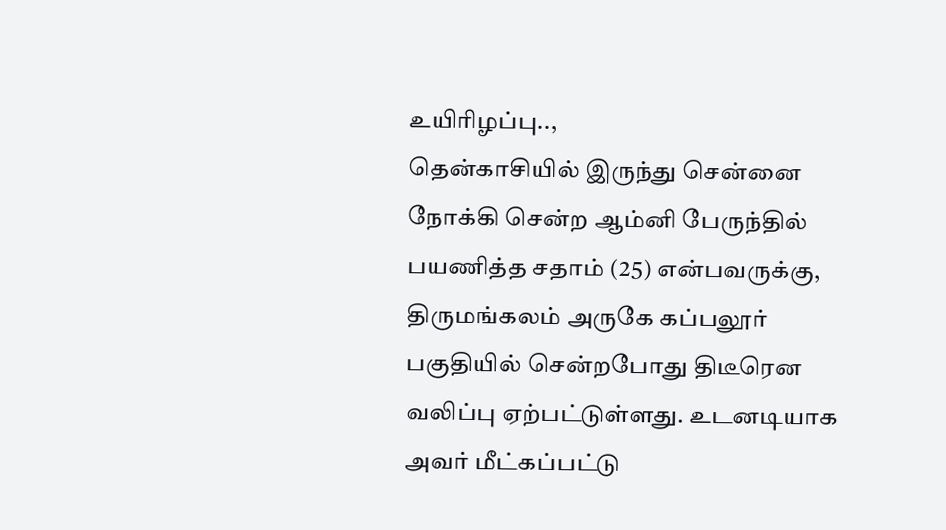உயிரிழப்பு..,
தென்காசியில் இருந்து சென்னை நோக்கி சென்ற ஆம்னி பேருந்தில் பயணித்த சதாம் (25) என்பவருக்கு, திருமங்கலம் அருகே கப்பலூர் பகுதியில் சென்றபோது திடீரென வலிப்பு ஏற்பட்டுள்ளது. உடனடியாக அவர் மீட்கப்பட்டு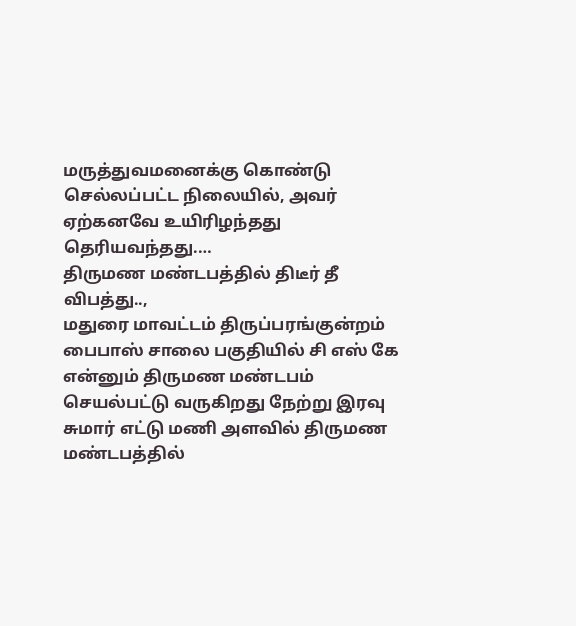மருத்துவமனைக்கு கொண்டு செல்லப்பட்ட நிலையில், அவர் ஏற்கனவே உயிரிழந்தது தெரியவந்தது.…
திருமண மண்டபத்தில் திடீர் தீ விபத்து..,
மதுரை மாவட்டம் திருப்பரங்குன்றம் பைபாஸ் சாலை பகுதியில் சி எஸ் கே என்னும் திருமண மண்டபம் செயல்பட்டு வருகிறது நேற்று இரவு சுமார் எட்டு மணி அளவில் திருமண மண்டபத்தில்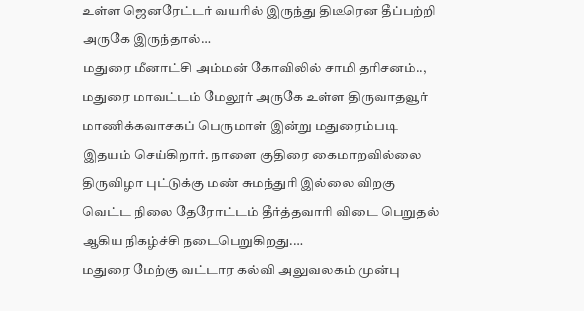உள்ள ஜெனரேட்டர் வயரில் இருந்து திடீரென தீப்பற்றி அருகே இருந்தால்…
மதுரை மீனாட்சி அம்மன் கோவிலில் சாமி தரிசனம்..,
மதுரை மாவட்டம் மேலூர் அருகே உள்ள திருவாதவூர் மாணிக்கவாசகப் பெருமாள் இன்று மதுரைம்படி இதயம் செய்கிறார். நாளை குதிரை கைமாறவில்லை திருவிழா புட்டுக்கு மண் சுமந்துரி இல்லை விறகு வெட்ட நிலை தேரோட்டம் தீர்த்தவாரி விடை பெறுதல் ஆகிய நிகழ்ச்சி நடைபெறுகிறது.…
மதுரை மேற்கு வட்டார கல்வி அலுவலகம் முன்பு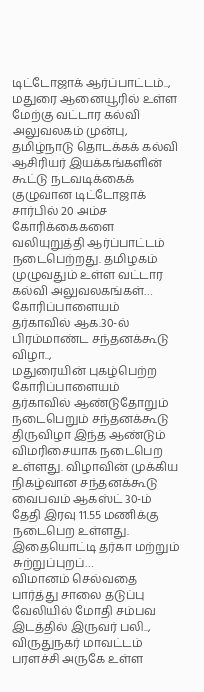டிட்டோஜாக் ஆர்ப்பாட்டம்..,
மதுரை ஆனையூரில் உள்ள மேற்கு வட்டார கல்வி அலுவலகம் முன்பு, தமிழ்நாடு தொடக்கக் கல்வி ஆசிரியர் இயக்கங்களின் கூட்டு நடவடிக்கைக் குழுவான டிட்டோஜாக் சார்பில் 20 அம்ச கோரிக்கைகளை வலியுறுத்தி ஆர்ப்பாட்டம் நடைபெற்றது. தமிழகம் முழுவதும் உள்ள வட்டார கல்வி அலுவலகங்கள்…
கோரிப்பாளையம் தர்காவில் ஆக.30-ல் பிரம்மாண்ட சந்தனக்கூடு விழா..,
மதுரையின் புகழ்பெற்ற கோரிப்பாளையம் தர்காவில் ஆண்டுதோறும் நடைபெறும் சந்தனக்கூடு திருவிழா இந்த ஆண்டும் விமரிசையாக நடைபெற உள்ளது. விழாவின் முக்கிய நிகழ்வான சந்தனக்கூடு வைபவம் ஆகஸ்ட் 30-ம் தேதி இரவு 11.55 மணிக்கு நடைபெற உள்ளது. இதையொட்டி தர்கா மற்றும் சுற்றுப்புறப்…
விமானம் செல்வதை பார்த்து சாலை தடுப்பு வேலியில் மோதி சம்பவ இடத்தில் இருவர் பலி..,
விருதுநகர் மாவட்டம் பரளச்சி அருகே உள்ள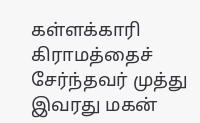கள்ளக்காரி கிராமத்தைச் சேர்ந்தவர் முத்து இவரது மகன்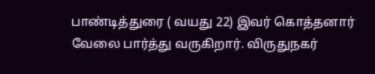பாண்டித்துரை ( வயது 22) இவர் கொத்தனார் வேலை பார்த்து வருகிறார். விருதுநகர்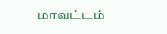மாவட்டம்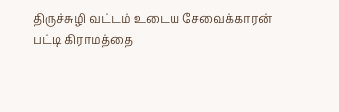திருச்சுழி வட்டம் உடைய சேவைக்காரன் பட்டி கிராமத்தை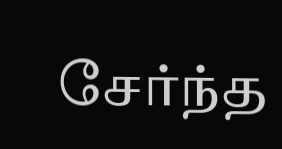சேர்ந்த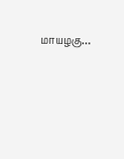மாயழகு…